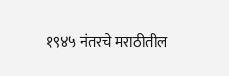१९४५ नंतरचे मराठीतील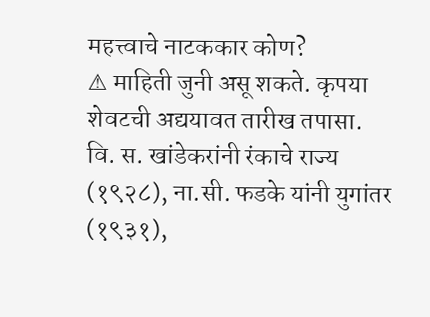महत्त्वाचे नाटककार कोण?
⚠ माहिती जुनी असू शकते. कृपया शेवटची अद्ययावत तारीख तपासा.
वि. स. खांडेकरांनी रंकाचे राज्य (१९२८), ना.सी. फडके यांनी युगांतर (१९३१),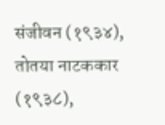संजीवन (१९३४), तोतया नाटककार (१९३८),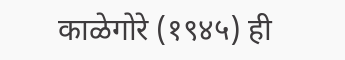काळेगोरे (१९४५) ही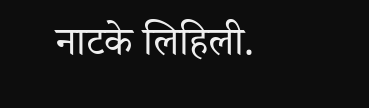नाटके लिहिली.